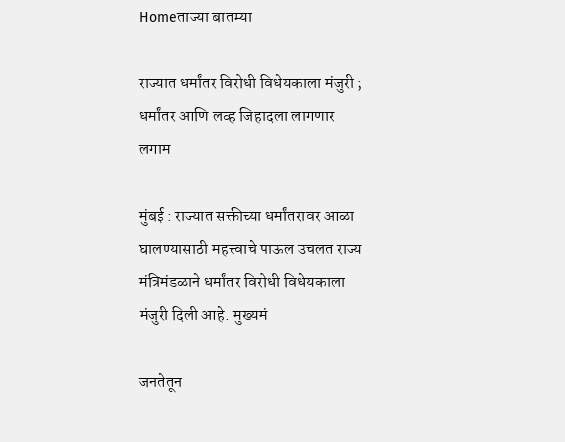Homeताज्या बातम्या

राज्यात धर्मांतर विरोधी विधेयकाला मंजुरी ; धर्मांतर आणि लव्ह जिहादला लागणार लगाम

मुंबई : राज्यात सक्तीच्या धर्मांतरावर आळा घालण्यासाठी महत्त्वाचे पाऊल उचलत राज्य मंत्रिमंडळाने धर्मांतर विरोधी विधेयकाला मंजुरी दिली आहे. मुख्यमं

जनतेतून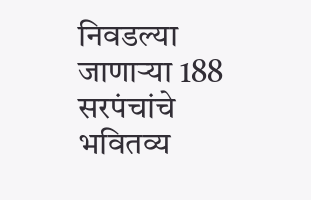निवडल्या जाणार्‍या 188 सरपंचांचे भवितव्य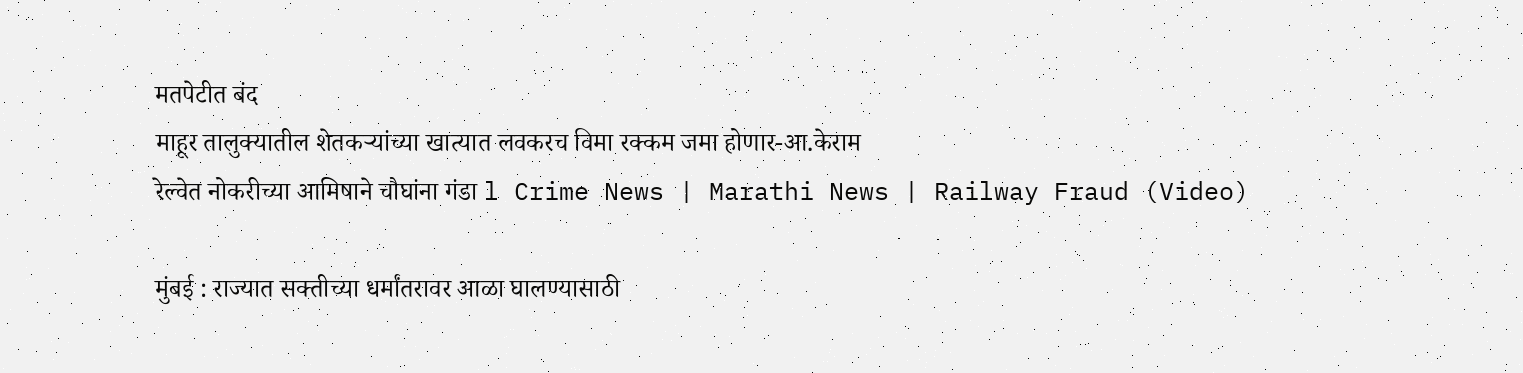मतपेटीत बंद
माहूर तालुक्यातील शेतकर्‍यांच्या खात्यात लवकरच विमा रक्कम जमा होणार-आ.केराम
रेल्वेत नोकरीच्या आमिषाने चौघांना गंडा l Crime News | Marathi News | Railway Fraud (Video)

मुंबई : राज्यात सक्तीच्या धर्मांतरावर आळा घालण्यासाठी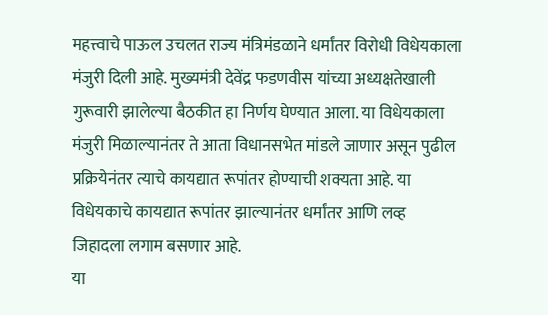महत्त्वाचे पाऊल उचलत राज्य मंत्रिमंडळाने धर्मांतर विरोधी विधेयकाला मंजुरी दिली आहे. मुख्यमंत्री देवेंद्र फडणवीस यांच्या अध्यक्षतेखाली गुरूवारी झालेल्या बैठकीत हा निर्णय घेण्यात आला. या विधेयकाला मंजुरी मिळाल्यानंतर ते आता विधानसभेत मांडले जाणार असून पुढील प्रक्रियेनंतर त्याचे कायद्यात रूपांतर होण्याची शक्यता आहे. या विधेयकाचे कायद्यात रूपांतर झाल्यानंतर धर्मांतर आणि लव्ह जिहादला लगाम बसणार आहे.
या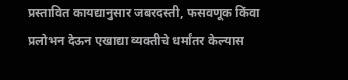प्रस्तावित कायद्यानुसार जबरदस्ती, फसवणूक किंवा प्रलोभन देऊन एखाद्या व्यक्तीचे धर्मांतर केल्यास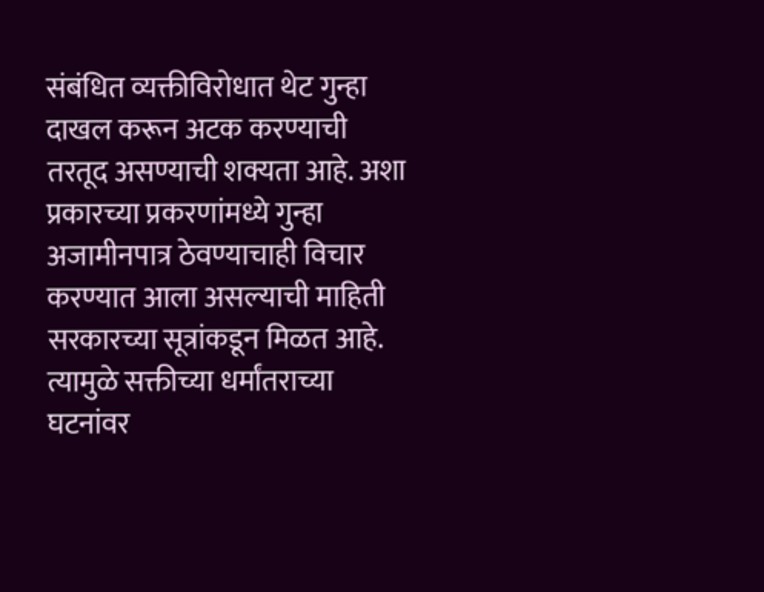संबंधित व्यक्तीविरोधात थेट गुन्हा दाखल करून अटक करण्याची तरतूद असण्याची शक्यता आहे. अशा प्रकारच्या प्रकरणांमध्ये गुन्हा अजामीनपात्र ठेवण्याचाही विचार करण्यात आला असल्याची माहिती सरकारच्या सूत्रांकडून मिळत आहे. त्यामुळे सक्तीच्या धर्मांतराच्या घटनांवर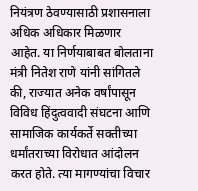नियंत्रण ठेवण्यासाठी प्रशासनाला अधिक अधिकार मिळणार आहेत. या निर्णयाबाबत बोलताना मंत्री नितेश राणे यांनी सांगितले की, राज्यात अनेक वर्षांपासून विविध हिंदुत्ववादी संघटना आणि सामाजिक कार्यकर्ते सक्तीच्या धर्मांतराच्या विरोधात आंदोलन करत होते. त्या मागण्यांचा विचार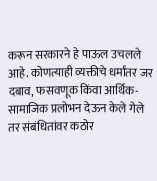करून सरकारने हे पाऊल उचलले आहे. कोणत्याही व्यक्तीचे धर्मांतर जर दबाव, फसवणूक किंवा आर्थिक-सामाजिक प्रलोभन देऊन केले गेले तर संबंधितांवर कठोर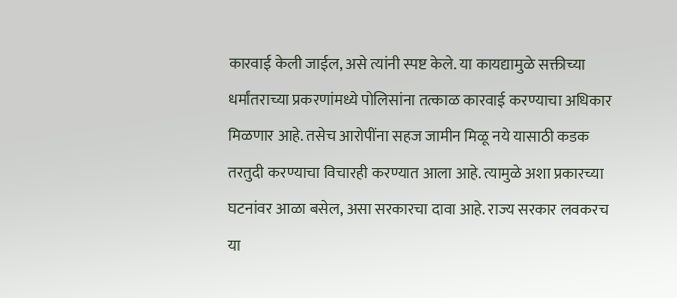कारवाई केली जाईल, असे त्यांनी स्पष्ट केले. या कायद्यामुळे सक्तीच्या धर्मांतराच्या प्रकरणांमध्ये पोलिसांना तत्काळ कारवाई करण्याचा अधिकार मिळणार आहे. तसेच आरोपींना सहज जामीन मिळू नये यासाठी कडक तरतुदी करण्याचा विचारही करण्यात आला आहे. त्यामुळे अशा प्रकारच्या घटनांवर आळा बसेल, असा सरकारचा दावा आहे. राज्य सरकार लवकरच या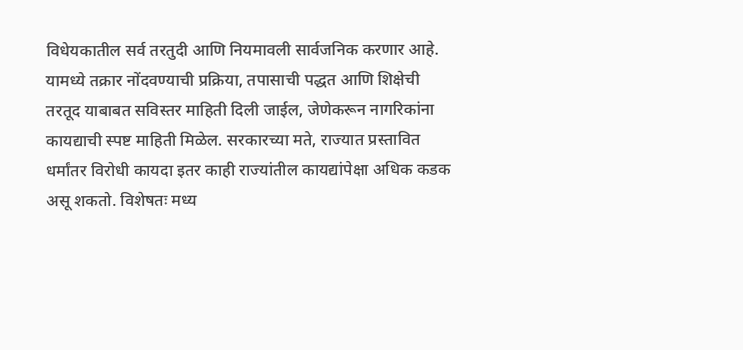विधेयकातील सर्व तरतुदी आणि नियमावली सार्वजनिक करणार आहे. यामध्ये तक्रार नोंदवण्याची प्रक्रिया, तपासाची पद्धत आणि शिक्षेची तरतूद याबाबत सविस्तर माहिती दिली जाईल, जेणेकरून नागरिकांना कायद्याची स्पष्ट माहिती मिळेल. सरकारच्या मते, राज्यात प्रस्तावित धर्मांतर विरोधी कायदा इतर काही राज्यांतील कायद्यांपेक्षा अधिक कडक असू शकतो. विशेषतः मध्य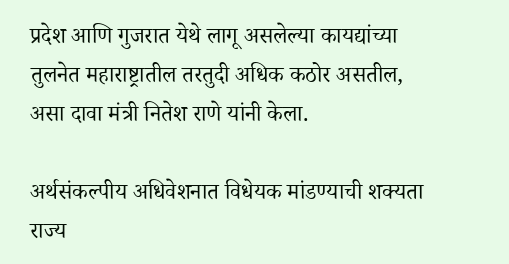प्रदेश आणि गुजरात येथे लागू असलेल्या कायद्यांच्या तुलनेत महाराष्ट्रातील तरतुदी अधिक कठोर असतील, असा दावा मंत्री नितेश राणे यांनी केला.

अर्थसंकल्पीय अधिवेशनात विधेयक मांडण्याची शक्यता
राज्य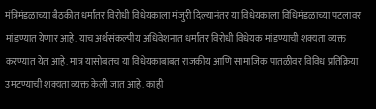मंत्रिमंडळाच्या बैठकीत धर्मांतर विरोधी विधेयकाला मंजुरी दिल्यानंतर या विधेयकाला विधिमंडळाच्या पटलावर मांडण्यात येणार आहे. याच अर्थसंकल्पीय अधिवेशनात धर्मांतर विरोधी विधेयक मांडण्याची शक्यता व्यक्त करण्यात येत आहे. मात्र यासोबतच या विधेयकाबाबत राजकीय आणि सामाजिक पातळीवर विविध प्रतिक्रिया उमटण्याची शक्यता व्यक्त केली जात आहे. काही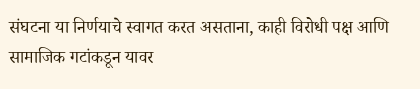संघटना या निर्णयाचे स्वागत करत असताना, काही विरोधी पक्ष आणि सामाजिक गटांकडून यावर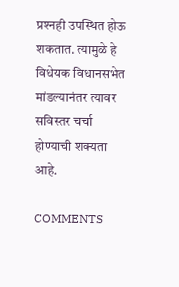प्रश्‍नही उपस्थित होऊ शकतात. त्यामुळे हे विधेयक विधानसभेत मांडल्यानंतर त्यावर सविस्तर चर्चा होण्याची शक्यता आहे.

COMMENTS